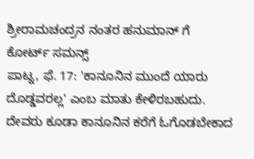ಶ್ರೀರಾಮಚಂದ್ರನ ನಂತರ ಹನುಮಾನ್ ಗೆ ಕೋರ್ಟ್ ಸಮನ್ಸ್
ಪಾಟ್ನ, ಫೆ. 17: 'ಕಾನೂನಿನ ಮುಂದೆ ಯಾರು ದೊಡ್ಡವರಲ್ಲ' ಎಂಬ ಮಾತು ಕೇಳಿರಬಹುದು. ದೇವರು ಕೂಡಾ ಕಾನೂನಿನ ಕರೆಗೆ ಓಗೊಡಬೇಕಾದ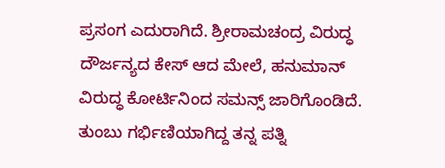ಪ್ರಸಂಗ ಎದುರಾಗಿದೆ. ಶ್ರೀರಾಮಚಂದ್ರ ವಿರುದ್ಧ ದೌರ್ಜನ್ಯದ ಕೇಸ್ ಆದ ಮೇಲೆ, ಹನುಮಾನ್ ವಿರುದ್ಧ ಕೋರ್ಟಿನಿಂದ ಸಮನ್ಸ್ ಜಾರಿಗೊಂಡಿದೆ.
ತುಂಬು ಗರ್ಭಿಣಿಯಾಗಿದ್ದ ತನ್ನ ಪತ್ನಿ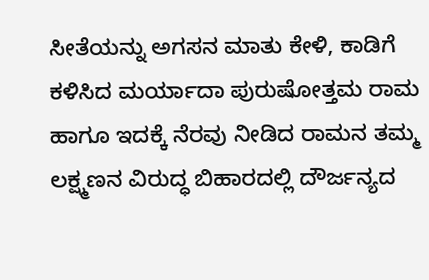ಸೀತೆಯನ್ನು ಅಗಸನ ಮಾತು ಕೇಳಿ, ಕಾಡಿಗೆ ಕಳಿಸಿದ ಮರ್ಯಾದಾ ಪುರುಷೋತ್ತಮ ರಾಮ ಹಾಗೂ ಇದಕ್ಕೆ ನೆರವು ನೀಡಿದ ರಾಮನ ತಮ್ಮ ಲಕ್ಷ್ಮಣನ ವಿರುದ್ಧ ಬಿಹಾರದಲ್ಲಿ ದೌರ್ಜನ್ಯದ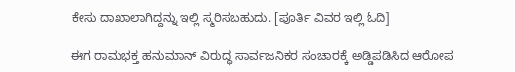ಕೇಸು ದಾಖಾಲಾಗಿದ್ದನ್ನು ಇಲ್ಲಿ ಸ್ಮರಿಸಬಹುದು. [ಪೂರ್ತಿ ವಿವರ ಇಲ್ಲಿ ಓದಿ]

ಈಗ ರಾಮಭಕ್ತ ಹನುಮಾನ್ ವಿರುದ್ಧ ಸಾರ್ವಜನಿಕರ ಸಂಚಾರಕ್ಕೆ ಅಡ್ಡಿಪಡಿಸಿದ ಆರೋಪ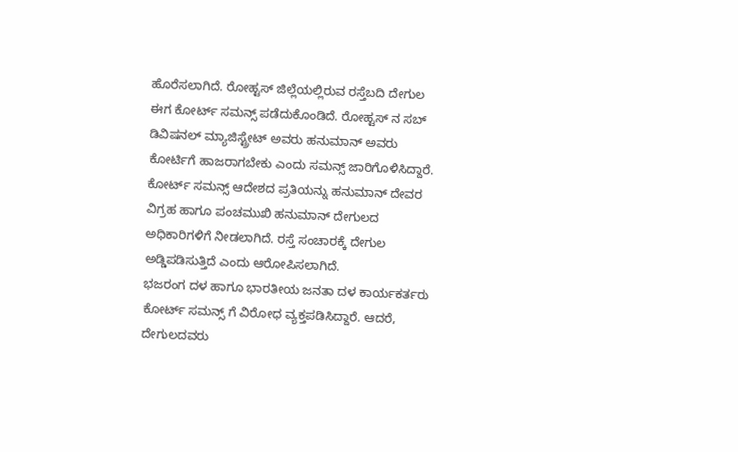ಹೊರೆಸಲಾಗಿದೆ. ರೋಹ್ಟಸ್ ಜಿಲ್ಲೆಯಲ್ಲಿರುವ ರಸ್ತೆಬದಿ ದೇಗುಲ ಈಗ ಕೋರ್ಟ್ ಸಮನ್ಸ್ ಪಡೆದುಕೊಂಡಿದೆ. ರೋಹ್ಟಸ್ ನ ಸಬ್ ಡಿವಿಷನಲ್ ಮ್ಯಾಜಿಸ್ಟ್ರೇಟ್ ಅವರು ಹನುಮಾನ್ ಅವರು ಕೋರ್ಟಿಗೆ ಹಾಜರಾಗಬೇಕು ಎಂದು ಸಮನ್ಸ್ ಜಾರಿಗೊಳಿಸಿದ್ದಾರೆ.
ಕೋರ್ಟ್ ಸಮನ್ಸ್ ಆದೇಶದ ಪ್ರತಿಯನ್ನು ಹನುಮಾನ್ ದೇವರ ವಿಗ್ರಹ ಹಾಗೂ ಪಂಚಮುಖಿ ಹನುಮಾನ್ ದೇಗುಲದ ಅಧಿಕಾರಿಗಳಿಗೆ ನೀಡಲಾಗಿದೆ. ರಸ್ತೆ ಸಂಚಾರಕ್ಕೆ ದೇಗುಲ ಅಡ್ಡಿಪಡಿಸುತ್ತಿದೆ ಎಂದು ಆರೋಪಿಸಲಾಗಿದೆ.
ಭಜರಂಗ ದಳ ಹಾಗೂ ಭಾರತೀಯ ಜನತಾ ದಳ ಕಾರ್ಯಕರ್ತರು ಕೋರ್ಟ್ ಸಮನ್ಸ್ ಗೆ ವಿರೋಧ ವ್ಯಕ್ತಪಡಿಸಿದ್ದಾರೆ. ಆದರೆ, ದೇಗುಲದವರು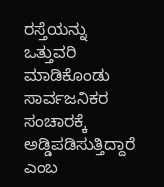ರಸ್ತೆಯನ್ನು ಒತ್ತುವರಿ ಮಾಡಿಕೊಂಡು ಸಾರ್ವಜನಿಕರ ಸಂಚಾರಕ್ಕೆ ಅಡ್ಡಿಪಡಿಸುತ್ತಿದ್ದಾರೆ ಎಂಬ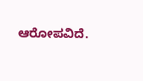ಆರೋಪವಿದೆ.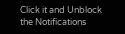Click it and Unblock the Notifications